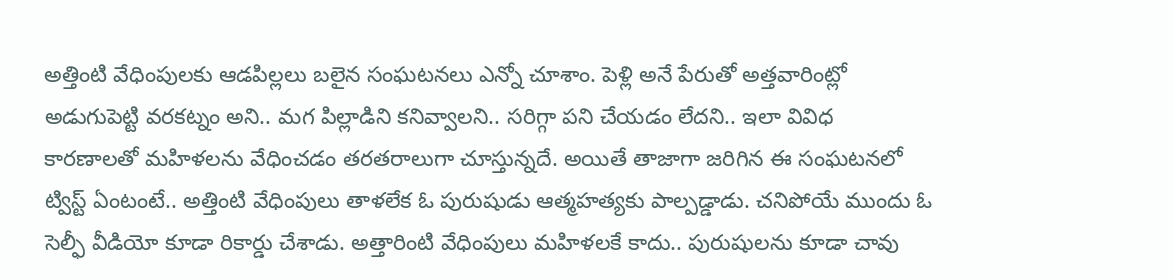అత్తింటి వేధింపులకు ఆడపిల్లలు బలైన సంఘటనలు ఎన్నో చూశాం. పెళ్లి అనే పేరుతో అత్తవారింట్లో అడుగుపెట్టి వరకట్నం అని.. మగ పిల్లాడిని కనివ్వాలని.. సరిగ్గా పని చేయడం లేదని.. ఇలా వివిధ కారణాలతో మహిళలను వేధించడం తరతరాలుగా చూస్తున్నదే. అయితే తాజాగా జరిగిన ఈ సంఘటనలో ట్విస్ట్ ఏంటంటే.. అత్తింటి వేధింపులు తాళలేక ఓ పురుషుడు ఆత్మహత్యకు పాల్పడ్డాడు. చనిపోయే ముందు ఓ సెల్ఫీ వీడియో కూడా రికార్డు చేశాడు. అత్తారింటి వేధింపులు మహిళలకే కాదు.. పురుషులను కూడా చావు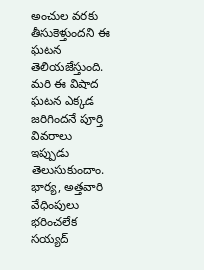అంచుల వరకు తీసుకెళ్తుందని ఈ ఘటన తెలియజేస్తుంది. మరి ఈ విషాద ఘటన ఎక్కడ జరిగిందనే పూర్తి వివరాలు ఇప్పుడు తెలుసుకుందాం.
భార్య, అత్తవారి వేధింపులు భరించలేక సయ్యద్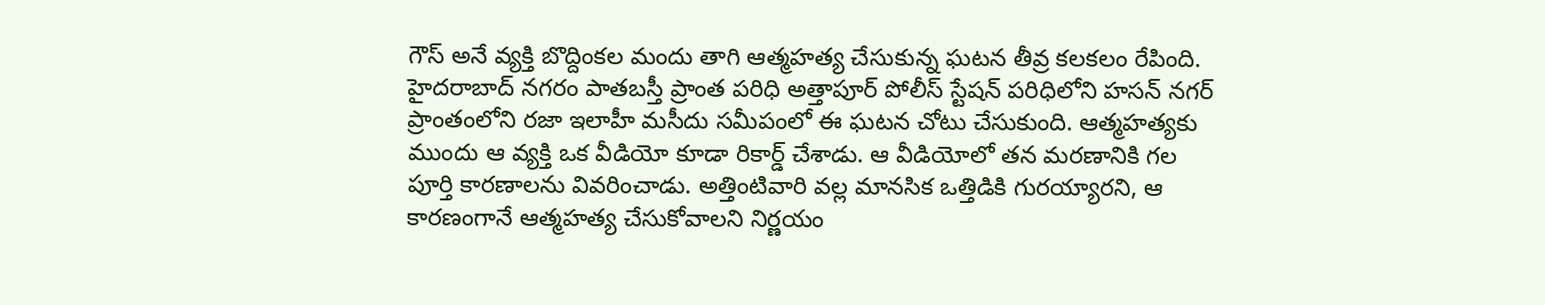గౌస్ అనే వ్యక్తి బొద్దింకల మందు తాగి ఆత్మహత్య చేసుకున్న ఘటన తీవ్ర కలకలం రేపింది. హైదరాబాద్ నగరం పాతబస్తీ ప్రాంత పరిధి అత్తాపూర్ పోలీస్ స్టేషన్ పరిధిలోని హసన్ నగర్ ప్రాంతంలోని రజా ఇలాహీ మసీదు సమీపంలో ఈ ఘటన చోటు చేసుకుంది. ఆత్మహత్యకు ముందు ఆ వ్యక్తి ఒక వీడియో కూడా రికార్డ్ చేశాడు. ఆ వీడియోలో తన మరణానికి గల పూర్తి కారణాలను వివరించాడు. అత్తింటివారి వల్ల మానసిక ఒత్తిడికి గురయ్యారని, ఆ కారణంగానే ఆత్మహత్య చేసుకోవాలని నిర్ణయం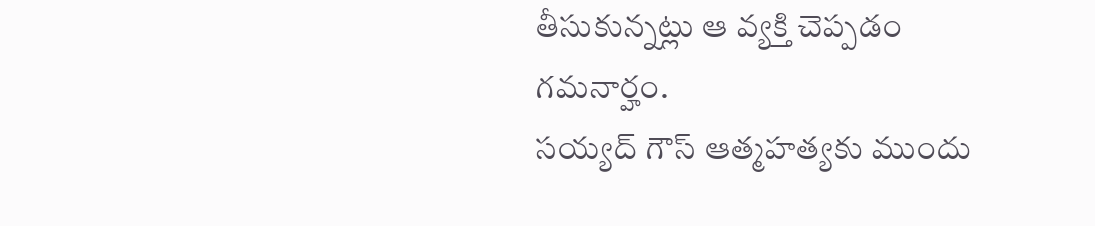తీసుకున్నట్లు ఆ వ్యక్తి చెప్పడం గమనార్హం.
సయ్యద్ గౌస్ ఆత్మహత్యకు ముందు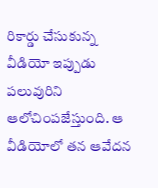రికార్డు చేసుకున్న వీడియో ఇప్పుడు పలువురిని ఆలోచింపజేస్తుంది. ఆ వీడియోలో తన ఆవేదన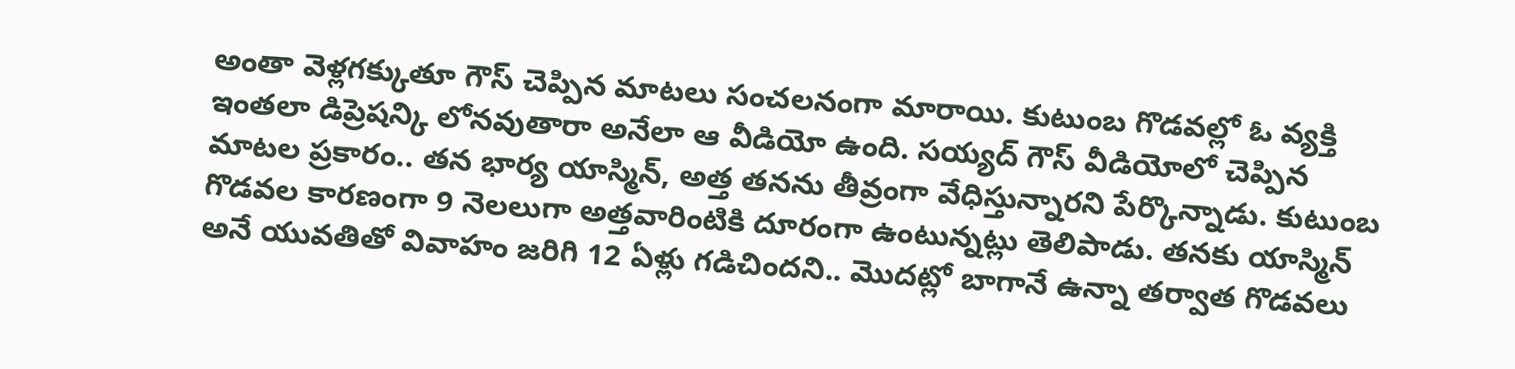అంతా వెళ్లగక్కుతూ గౌస్ చెప్పిన మాటలు సంచలనంగా మారాయి. కుటుంబ గొడవల్లో ఓ వ్యక్తి ఇంతలా డిప్రెషన్కి లోనవుతారా అనేలా ఆ వీడియో ఉంది. సయ్యద్ గౌస్ వీడియోలో చెప్పిన మాటల ప్రకారం.. తన భార్య యాస్మిన్, అత్త తనను తీవ్రంగా వేధిస్తున్నారని పేర్కొన్నాడు. కుటుంబ గొడవల కారణంగా 9 నెలలుగా అత్తవారింటికి దూరంగా ఉంటున్నట్లు తెలిపాడు. తనకు యాస్మిన్ అనే యువతితో వివాహం జరిగి 12 ఏళ్లు గడిచిందని.. మొదట్లో బాగానే ఉన్నా తర్వాత గొడవలు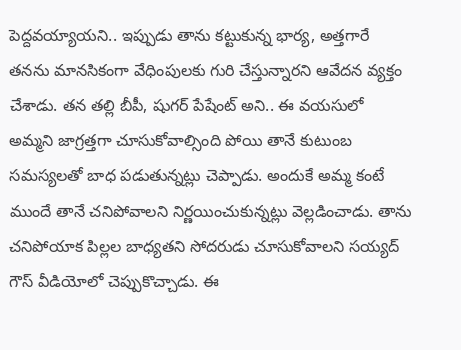పెద్దవయ్యాయని.. ఇప్పుడు తాను కట్టుకున్న భార్య, అత్తగారే తనను మానసికంగా వేధింపులకు గురి చేస్తున్నారని ఆవేదన వ్యక్తం చేశాడు. తన తల్లి బీపీ, షుగర్ పేషేంట్ అని.. ఈ వయసులో అమ్మని జాగ్రత్తగా చూసుకోవాల్సింది పోయి తానే కుటుంబ సమస్యలతో బాధ పడుతున్నట్లు చెప్పాడు. అందుకే అమ్మ కంటే ముందే తానే చనిపోవాలని నిర్ణయించుకున్నట్లు వెల్లడించాడు. తాను చనిపోయాక పిల్లల బాధ్యతని సోదరుడు చూసుకోవాలని సయ్యద్ గౌస్ వీడియోలో చెప్పుకొచ్చాడు. ఈ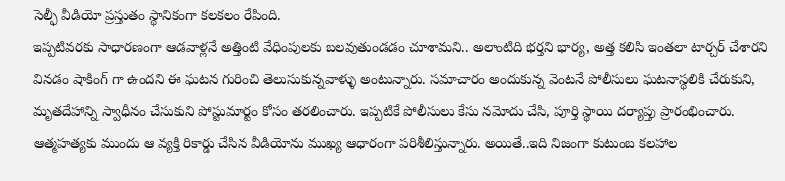సెల్ఫీ వీడియో ప్రస్తుతం స్థానికంగా కలకలం రేపింది.
ఇప్పటివరకు సాధారణంగా ఆడవాళ్లనే అత్తింటి వేధింపులకు బలవుతుండడం చూశామని.. అలాంటిది భర్తని భార్య, అత్త కలిసి ఇంతలా టార్చర్ చేశారని వినడం షాకింగ్ గా ఉందని ఈ ఘటన గురించి తెలుసుకున్నవాళ్ళు అంటున్నారు. సమాచారం అందుకున్న వెంటనే పోలీసులు ఘటనాస్థలికి చేరుకుని, మృతదేహాన్ని స్వాధీనం చేసుకుని పోస్టుమార్టం కోసం తరలించారు. ఇప్పటికే పోలీసులు కేసు నమోదు చేసి, పూర్తి స్థాయి దర్యాప్తు ప్రారంభించారు. ఆత్మహత్యకు ముందు ఆ వ్యక్తి రికార్డు చేసిన వీడియోను ముఖ్య ఆధారంగా పరిశీలిస్తున్నారు. అయితే..ఇది నిజంగా కుటుంబ కలహాల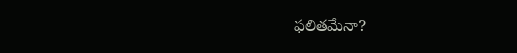ఫలితమేనా?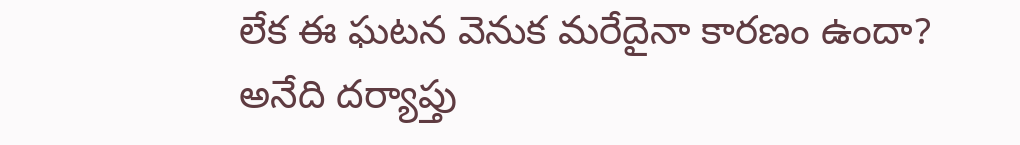లేక ఈ ఘటన వెనుక మరేదైనా కారణం ఉందా? అనేది దర్యాప్తు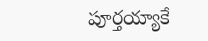పూర్తయ్యాకే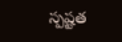స్పష్టత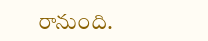రానుంది.